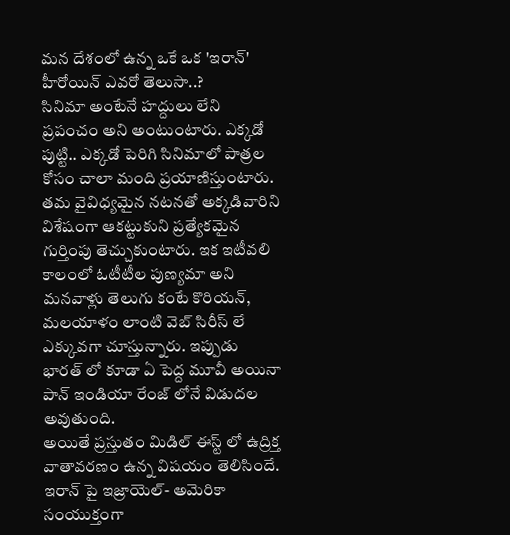మన దేశంలో ఉన్న ఒకే ఒక 'ఇరాన్' హీరోయిన్ ఎవరో తెలుసా..?
సినిమా అంటేనే హద్దులు లేని ప్రపంచం అని అంటుంటారు. ఎక్కడో పుట్టి.. ఎక్కడో పెరిగి సినిమాలో పాత్రల కోసం చాలా మంది ప్రయాణిస్తుంటారు. తమ వైవిధ్యమైన నటనతో అక్కడివారిని విశేషంగా ఆకట్టుకుని ప్రత్యేకమైన గుర్తింపు తెచ్చుకుంటారు. ఇక ఇటీవలి కాలంలో ఓటీటీల పుణ్యమా అని మనవాళ్లు తెలుగు కంటే కొరియన్, మలయాళం లాంటి వెబ్ సిరీస్ లే ఎక్కువగా చూస్తున్నారు. ఇప్పుడు భారత్ లో కూడా ఏ పెద్ద మూవీ అయినా పాన్ ఇండియా రేంజ్ లోనే విడుదల అవుతుంది.
అయితే ప్రస్తుతం మిడిల్ ఈస్ట్ లో ఉద్రిక్త వాతావరణం ఉన్న విషయం తెలిసిందే. ఇరాన్ పై ఇజ్రాయెల్- అమెరికా సంయుక్తంగా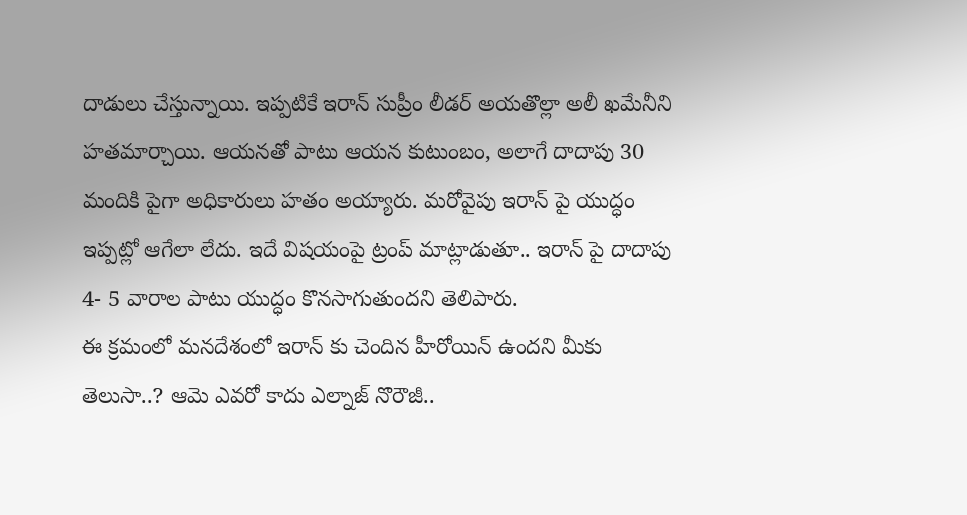దాడులు చేస్తున్నాయి. ఇప్పటికే ఇరాన్ సుప్రీం లీడర్ అయతొల్లా అలీ ఖమేనీని హతమార్చాయి. ఆయనతో పాటు ఆయన కుటుంబం, అలాగే దాదాపు 30 మందికి పైగా అధికారులు హతం అయ్యారు. మరోవైపు ఇరాన్ పై యుద్ధం ఇప్పట్లో ఆగేలా లేదు. ఇదే విషయంపై ట్రంప్ మాట్లాడుతూ.. ఇరాన్ పై దాదాపు 4- 5 వారాల పాటు యుద్ధం కొనసాగుతుందని తెలిపారు.
ఈ క్రమంలో మనదేశంలో ఇరాన్ కు చెందిన హీరోయిన్ ఉందని మీకు తెలుసా..? ఆమె ఎవరో కాదు ఎల్నాజ్ నొరౌజీ..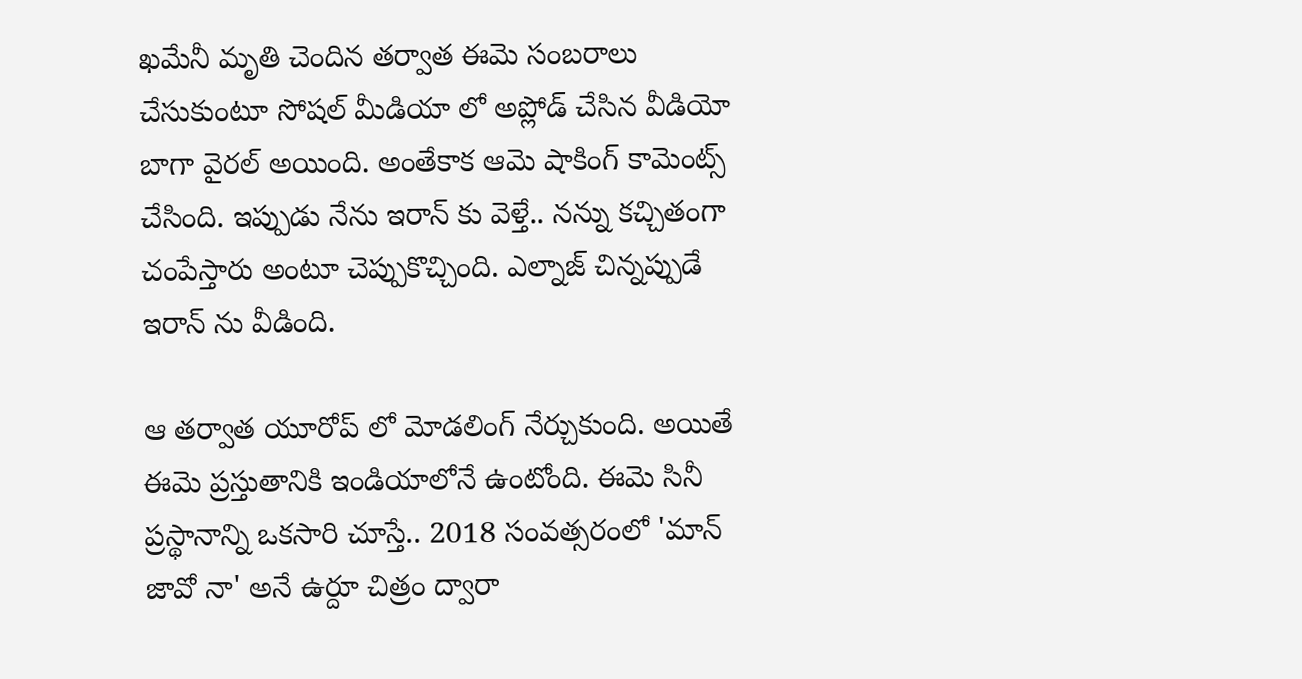ఖమేనీ మృతి చెందిన తర్వాత ఈమె సంబరాలు చేసుకుంటూ సోషల్ మీడియా లో అప్లోడ్ చేసిన వీడియో బాగా వైరల్ అయింది. అంతేకాక ఆమె షాకింగ్ కామెంట్స్ చేసింది. ఇప్పుడు నేను ఇరాన్ కు వెళ్తే.. నన్ను కచ్చితంగా చంపేస్తారు అంటూ చెప్పుకొచ్చింది. ఎల్నాజ్ చిన్నప్పుడే ఇరాన్ ను వీడింది.

ఆ తర్వాత యూరోప్ లో మోడలింగ్ నేర్చుకుంది. అయితే ఈమె ప్రస్తుతానికి ఇండియాలోనే ఉంటోంది. ఈమె సినీ ప్రస్థానాన్ని ఒకసారి చూస్తే.. 2018 సంవత్సరంలో 'మాన్ జావో నా' అనే ఉర్దూ చిత్రం ద్వారా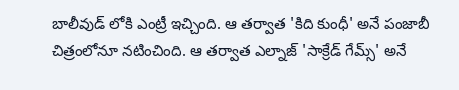బాలీవుడ్ లోకి ఎంట్రీ ఇచ్చింది. ఆ తర్వాత 'కిది కుంధీ' అనే పంజాబీ చిత్రంలోనూ నటించింది. ఆ తర్వాత ఎల్నాజ్ 'సాక్రేడ్ గేమ్స్' అనే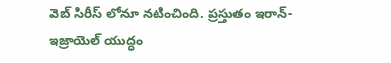వెబ్ సిరీస్ లోనూ నటించింది. ప్రస్తుతం ఇరాన్- ఇజ్రాయెల్ యుద్ధం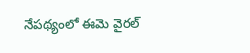నేపథ్యంలో ఈమె వైరల్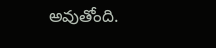అవుతోంది.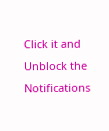Click it and Unblock the Notifications